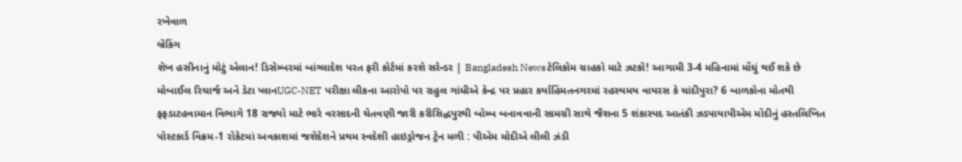રખેવાળ
બ્રેકિંગ
શેખ હસીનાનું મોટું એલાન! ડિસેમ્બરમાં બાંગ્લાદેશ પરત ફરી કોર્ટમાં કરશે સરેન્ડર | Bangladesh Newsટેલિકોમ ગ્રાહકો માટે ઝટકો! આગામી 3-4 મહિનામાં મોંઘું થઈ શકે છે મોબાઈલ રિચાર્જ અને ડેટા પ્લાનUGC-NET પરીક્ષા લીકના આરોપો પર રાહુલ ગાંધીએ કેન્દ્ર પર પ્રહાર કર્યાહિંમતનગરમાં રહસ્યમય વાયરસ કે ચાંદીપુરા? 6 બાળકોના મોતથી ફફડાટહવામાન વિભાગે 18 રાજ્યો માટે ભારે વરસાદની ચેતવણી જારી કરીસિદ્ધપુરથી બોમ્બ બનાવવાની સામગ્રી સાથે જૈશના 5 શંકાસ્પદ આતંકી ઝડપાયાપીએમ મોદીનું હસ્તલિખિત પોસ્ટકાર્ડ વિક્રમ-1 રોકેટમાં અવકાશમાં જશેદેશને પ્રથમ સ્વદેશી હાઇડ્રોજન ટ્રેન મળી : પીએમ મોદીએ લીલી ઝંડી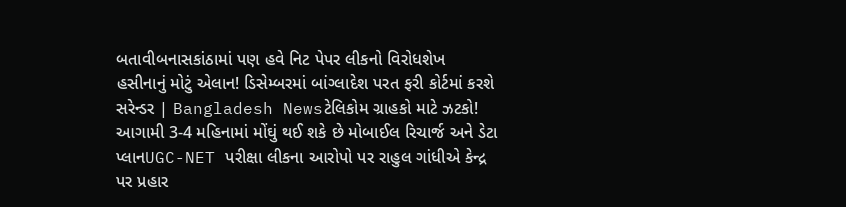બતાવીબનાસકાંઠામાં પણ હવે નિટ પેપર લીકનો વિરોધશેખ હસીનાનું મોટું એલાન! ડિસેમ્બરમાં બાંગ્લાદેશ પરત ફરી કોર્ટમાં કરશે સરેન્ડર | Bangladesh Newsટેલિકોમ ગ્રાહકો માટે ઝટકો! આગામી 3-4 મહિનામાં મોંઘું થઈ શકે છે મોબાઈલ રિચાર્જ અને ડેટા પ્લાનUGC-NET પરીક્ષા લીકના આરોપો પર રાહુલ ગાંધીએ કેન્દ્ર પર પ્રહાર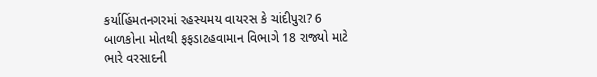કર્યાહિંમતનગરમાં રહસ્યમય વાયરસ કે ચાંદીપુરા? 6 બાળકોના મોતથી ફફડાટહવામાન વિભાગે 18 રાજ્યો માટે ભારે વરસાદની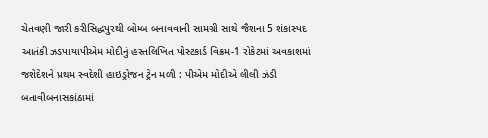ચેતવણી જારી કરીસિદ્ધપુરથી બોમ્બ બનાવવાની સામગ્રી સાથે જૈશના 5 શંકાસ્પદ આતંકી ઝડપાયાપીએમ મોદીનું હસ્તલિખિત પોસ્ટકાર્ડ વિક્રમ-1 રોકેટમાં અવકાશમાં જશેદેશને પ્રથમ સ્વદેશી હાઇડ્રોજન ટ્રેન મળી : પીએમ મોદીએ લીલી ઝંડી બતાવીબનાસકાંઠામાં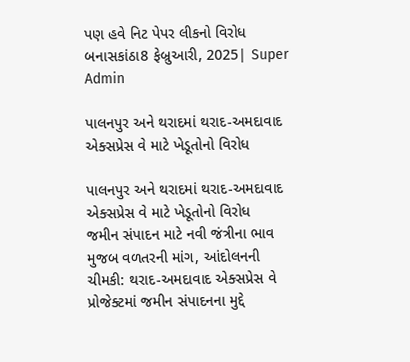પણ હવે નિટ પેપર લીકનો વિરોધ
બનાસકાંઠા8 ફેબ્રુઆરી, 2025| Super Admin

પાલનપુર અને થરાદમાં થરાદ-અમદાવાદ એક્સપ્રેસ વે માટે ખેડૂતોનો વિરોધ

પાલનપુર અને થરાદમાં થરાદ-અમદાવાદ એક્સપ્રેસ વે માટે ખેડૂતોનો વિરોધ
જમીન સંપાદન માટે નવી જંત્રીના ભાવ મુજબ વળતરની માંગ, આંદોલનની ચીમકી: થરાદ-અમદાવાદ એક્સપ્રેસ વે પ્રોજેક્ટમાં જમીન સંપાદનના મુદ્દે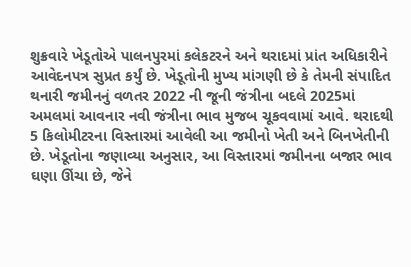શુક્રવારે ખેડૂતોએ પાલનપુરમાં કલેકટરને અને થરાદમાં પ્રાંત અધિકારીને આવેદનપત્ર સુપ્રત કર્યું છે. ખેડૂતોની મુખ્ય માંગણી છે કે તેમની સંપાદિત થનારી જમીનનું વળતર 2022 ની જૂની જંત્રીના બદલે 2025માં અમલમાં આવનાર નવી જંત્રીના ભાવ મુજબ ચૂકવવામાં આવે. થરાદથી 5 કિલોમીટરના વિસ્તારમાં આવેલી આ જમીનો ખેતી અને બિનખેતીની છે. ખેડૂતોના જણાવ્યા અનુસાર, આ વિસ્તારમાં જમીનના બજાર ભાવ ઘણા ઊંચા છે, જેને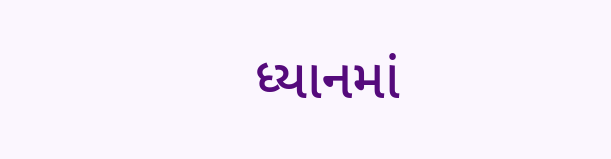ધ્યાનમાં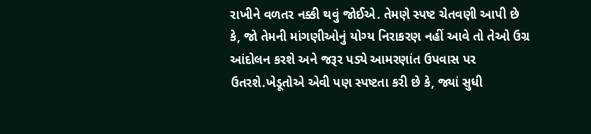રાખીને વળતર નક્કી થવું જોઈએ. તેમણે સ્પષ્ટ ચેતવણી આપી છે કે, જો તેમની માંગણીઓનું યોગ્ય નિરાકરણ નહીં આવે તો તેઓ ઉગ્ર આંદોલન કરશે અને જરૂર પડ્યે આમરણાંત ઉપવાસ પર ઉતરશે.ખેડૂતોએ એવી પણ સ્પષ્ટતા કરી છે કે, જ્યાં સુધી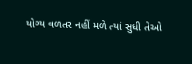યોગ્ય વળતર નહીં મળે ત્યાં સુધી તેઓ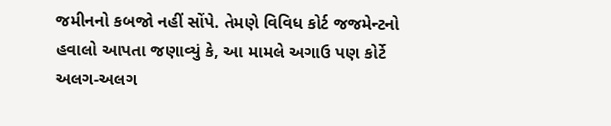જમીનનો કબજો નહીં સોંપે. તેમણે વિવિધ કોર્ટ જજમેન્ટનો હવાલો આપતા જણાવ્યું કે, આ મામલે અગાઉ પણ કોર્ટે અલગ-અલગ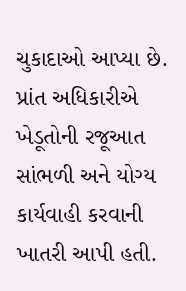ચુકાદાઓ આપ્યા છે. પ્રાંત અધિકારીએ ખેડૂતોની રજૂઆત સાંભળી અને યોગ્ય કાર્યવાહી કરવાની ખાતરી આપી હતી.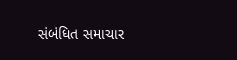સંબંધિત સમાચાર